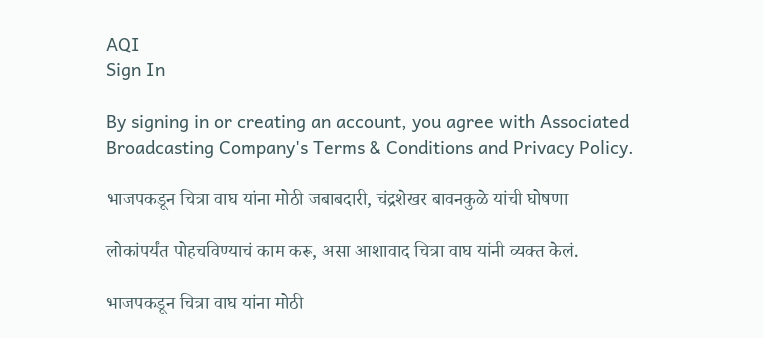AQI
Sign In

By signing in or creating an account, you agree with Associated Broadcasting Company's Terms & Conditions and Privacy Policy.

भाजपकडून चित्रा वाघ यांना मोठी जबाबदारी, चंद्रशेखर बावनकुळे यांची घोषणा

लोकांपर्यंत पोहचविण्याचं काम करू, असा आशावाद चित्रा वाघ यांनी व्यक्त केलं.

भाजपकडून चित्रा वाघ यांना मोठी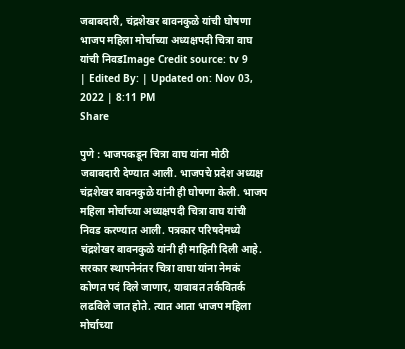जबाबदारी, चंद्रशेखर बावनकुळे यांची घोषणा
भाजप महिला मोर्चाच्या अध्यक्षपदी चित्रा वाघ यांची निवडImage Credit source: tv 9
| Edited By: | Updated on: Nov 03, 2022 | 8:11 PM
Share

पुणे : भाजपकडून चित्रा वाघ यांना मोठी जबाबदारी देण्यात आली. भाजपचे प्रदेश अध्यक्ष चंद्रशेखर बावनकुळे यांनी ही घोषणा केली. भाजप महिला मोर्चाच्या अध्यक्षपदी चित्रा वाघ यांची निवड करण्यात आली. पत्रकार परिषदेमध्ये चंद्रशेखर बावनकुळे यांनी ही माहिती दिली आहे. सरकार स्थापनेनंतर चित्रा वाघा यांना नेमकं कोणत पदं दिले जाणार, याबाबत तर्कवितर्क लढविले जात होते. त्यात आता भाजप महिला मोर्चाच्या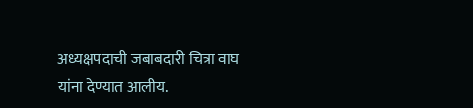अध्यक्षपदाची जबाबदारी चित्रा वाघ यांना देण्यात आलीय.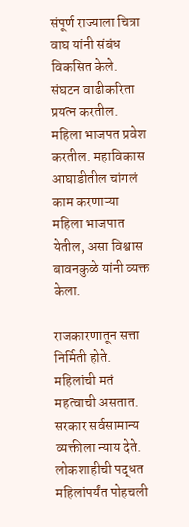संपूर्ण राज्याला चित्रा वाघ यांनी संबंध विकसित केले. संघटन वाढीकरिता प्रयत्न करतील. महिला भाजपत प्रवेश करतील. महाविकास आघाडीतील चांगलं काम करणाऱ्या महिला भाजपात येतील, असा विश्वास बावनकुळे यांनी व्यक्त केला.

राजकारणातून सत्ता निर्मिती होते. महिलांची मतं महत्वाची असतात. सरकार सर्वसामान्य व्यक्तीला न्याय देते. लोकशाहीची पद्धत महिलांपर्यंत पोहचली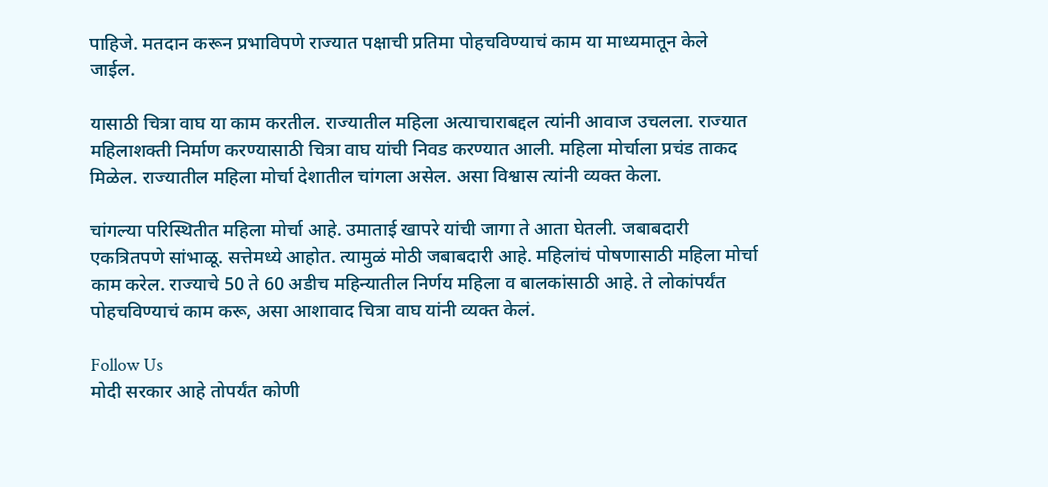पाहिजे. मतदान करून प्रभाविपणे राज्यात पक्षाची प्रतिमा पोहचविण्याचं काम या माध्यमातून केले जाईल.

यासाठी चित्रा वाघ या काम करतील. राज्यातील महिला अत्याचाराबद्दल त्यांनी आवाज उचलला. राज्यात महिलाशक्ती निर्माण करण्यासाठी चित्रा वाघ यांची निवड करण्यात आली. महिला मोर्चाला प्रचंड ताकद मिळेल. राज्यातील महिला मोर्चा देशातील चांगला असेल. असा विश्वास त्यांनी व्यक्त केला.

चांगल्या परिस्थितीत महिला मोर्चा आहे. उमाताई खापरे यांची जागा ते आता घेतली. जबाबदारी एकत्रितपणे सांभाळू. सत्तेमध्ये आहोत. त्यामुळं मोठी जबाबदारी आहे. महिलांचं पोषणासाठी महिला मोर्चा काम करेल. राज्याचे 50 ते 60 अडीच महिन्यातील निर्णय महिला व बालकांसाठी आहे. ते लोकांपर्यंत पोहचविण्याचं काम करू, असा आशावाद चित्रा वाघ यांनी व्यक्त केलं.

Follow Us
मोदी सरकार आहे तोपर्यंत कोणी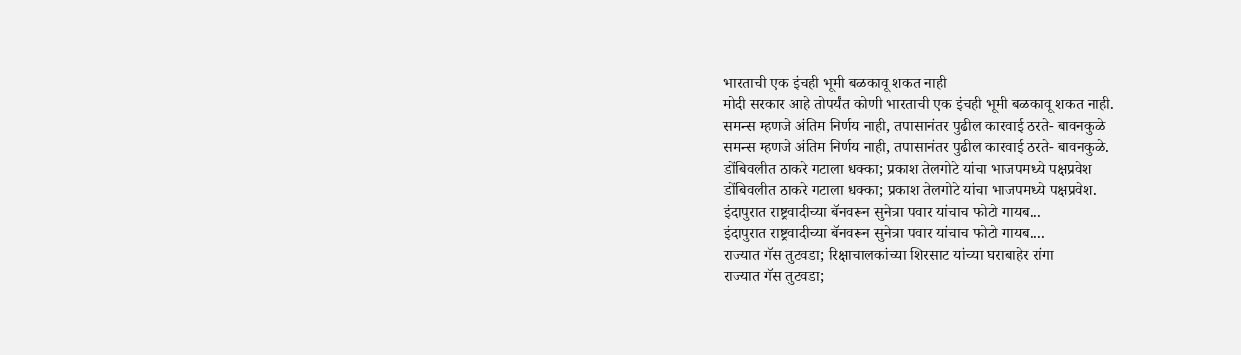भारताची एक इंचही भूमी बळकावू शकत नाही
मोदी सरकार आहे तोपर्यंत कोणी भारताची एक इंचही भूमी बळकावू शकत नाही.
समन्स म्हणजे अंतिम निर्णय नाही, तपासानंतर पुढील कारवाई ठरते- बावनकुळे
समन्स म्हणजे अंतिम निर्णय नाही, तपासानंतर पुढील कारवाई ठरते- बावनकुळे.
डोंबिवलीत ठाकरे गटाला धक्का; प्रकाश तेलगोटे यांचा भाजपमध्ये पक्षप्रवेश
डोंबिवलीत ठाकरे गटाला धक्का; प्रकाश तेलगोटे यांचा भाजपमध्ये पक्षप्रवेश.
इंदापुरात राष्ट्रवादीच्या बॅनवरून सुनेत्रा पवार यांचाच फोटो गायब...
इंदापुरात राष्ट्रवादीच्या बॅनवरून सुनेत्रा पवार यांचाच फोटो गायब....
राज्यात गॅस तुटवडा; रिक्षाचालकांच्या शिरसाट यांच्या घराबाहेर रांगा
राज्यात गॅस तुटवडा;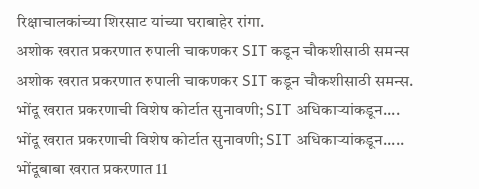रिक्षाचालकांच्या शिरसाट यांच्या घराबाहेर रांगा.
अशोक खरात प्रकरणात रुपाली चाकणकर SIT कडून चौकशीसाठी समन्स
अशोक खरात प्रकरणात रुपाली चाकणकर SIT कडून चौकशीसाठी समन्स.
भोंदू खरात प्रकरणाची विशेष कोर्टात सुनावणी; SIT अधिकाऱ्यांकडून....
भोंदू खरात प्रकरणाची विशेष कोर्टात सुनावणी; SIT अधिकाऱ्यांकडून.....
भोंदूबाबा खरात प्रकरणात 11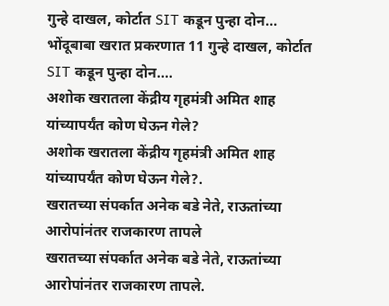गुन्हे दाखल, कोर्टात SIT कडून पुन्हा दोन...
भोंदूबाबा खरात प्रकरणात 11 गुन्हे दाखल, कोर्टात SIT कडून पुन्हा दोन....
अशोक खरातला केंद्रीय गृहमंत्री अमित शाह यांच्यापर्यंत कोण घेऊन गेले?
अशोक खरातला केंद्रीय गृहमंत्री अमित शाह यांच्यापर्यंत कोण घेऊन गेले?.
खरातच्या संपर्कात अनेक बडे नेते, राऊतांच्या आरोपांनंतर राजकारण तापले
खरातच्या संपर्कात अनेक बडे नेते, राऊतांच्या आरोपांनंतर राजकारण तापले.